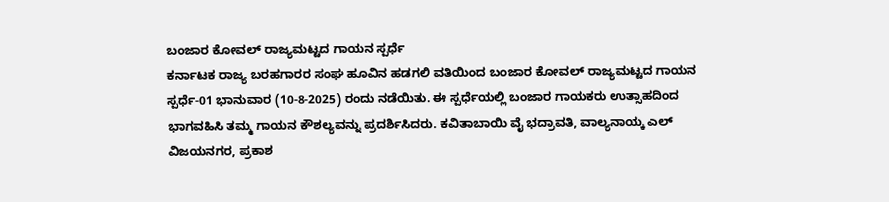ಬಂಜಾರ ಕೋವಲ್ ರಾಜ್ಯಮಟ್ಟದ ಗಾಯನ ಸ್ಪರ್ಧೆ
ಕರ್ನಾಟಕ ರಾಜ್ಯ ಬರಹಗಾರರ ಸಂಘ ಹೂವಿನ ಹಡಗಲಿ ವತಿಯಿಂದ ಬಂಜಾರ ಕೋವಲ್ ರಾಜ್ಯಮಟ್ಟದ ಗಾಯನ ಸ್ಪರ್ಧೆ-01 ಭಾನುವಾರ (10-8-2025) ರಂದು ನಡೆಯಿತು. ಈ ಸ್ಪರ್ಧೆಯಲ್ಲಿ ಬಂಜಾರ ಗಾಯಕರು ಉತ್ಸಾಹದಿಂದ ಭಾಗವಹಿಸಿ ತಮ್ಮ ಗಾಯನ ಕೌಶಲ್ಯವನ್ನು ಪ್ರದರ್ಶಿಸಿದರು. ಕವಿತಾಬಾಯಿ ವೈ ಭದ್ರಾವತಿ, ವಾಲ್ಯನಾಯ್ಕ ಎಲ್ ವಿಜಯನಗರ, ಪ್ರಕಾಶ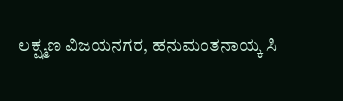ಲಕ್ಷ್ಮಣ ವಿಜಯನಗರ, ಹನುಮಂತನಾಯ್ಕ ಸಿ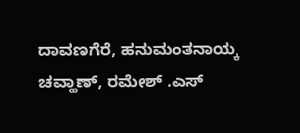ದಾವಣಗೆರೆ, ಹನುಮಂತನಾಯ್ಕ ಚವ್ಹಾಣ್, ರಮೇಶ್ .ಎಸ್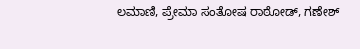ಲಮಾಣಿ, ಪ್ರೇಮಾ ಸಂತೋಷ ರಾಠೋಡ್, ಗಣೇಶ್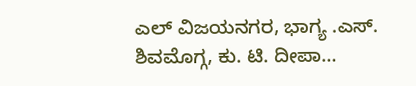ಎಲ್ ವಿಜಯನಗರ, ಭಾಗ್ಯ .ಎಸ್. ಶಿವಮೊಗ್ಗ, ಕು. ಟಿ. ದೀಪಾ…